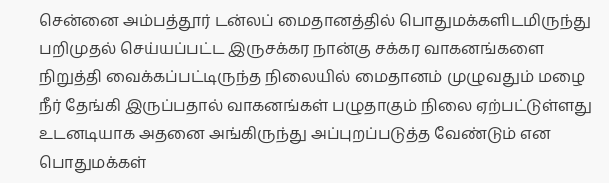சென்னை அம்பத்தூர் டன்லப் மைதானத்தில் பொதுமக்களிடமிருந்து பறிமுதல் செய்யப்பட்ட இருசக்கர நான்கு சக்கர வாகனங்களை நிறுத்தி வைக்கப்பட்டிருந்த நிலையில் மைதானம் முழுவதும் மழை நீர் தேங்கி இருப்பதால் வாகனங்கள் பழுதாகும் நிலை ஏற்பட்டுள்ளது உடனடியாக அதனை அங்கிருந்து அப்புறப்படுத்த வேண்டும் என பொதுமக்கள்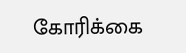கோரிக்கை